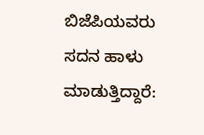ಬಿಜೆಪಿಯವರು ಸದನ ಹಾಳು ಮಾಡುತ್ತಿದ್ದಾರೆ: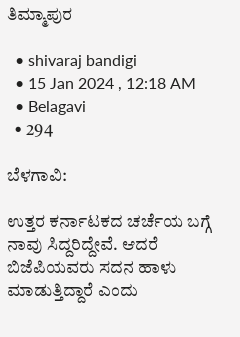ತಿಮ್ಮಾಪುರ

  • shivaraj bandigi
  • 15 Jan 2024 , 12:18 AM
  • Belagavi
  • 294

ಬೆಳಗಾವಿ:

ಉತ್ತರ ಕರ್ನಾಟಕದ ಚರ್ಚೆಯ ಬಗ್ಗೆ ನಾವು ಸಿದ್ದರಿದ್ದೇವೆ‌. ಆದರೆ ಬಿಜೆಪಿಯವರು ಸದನ ಹಾಳು ಮಾಡುತ್ತಿದ್ದಾರೆ ಎಂದು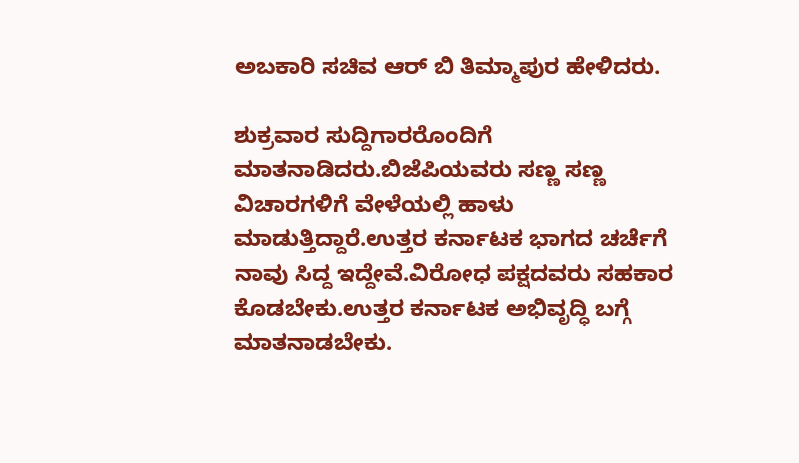ಅಬಕಾರಿ ಸಚಿವ ಆರ್ ಬಿ ತಿಮ್ಮಾಪುರ ಹೇಳಿದರು.

ಶುಕ್ರವಾರ ಸುದ್ದಿಗಾರರೊಂದಿಗೆ ಮಾತನಾಡಿದರು.ಬಿಜೆಪಿಯವರು ಸಣ್ಣ ಸಣ್ಣ ವಿಚಾರಗಳಿಗೆ ವೇಳೆಯಲ್ಲಿ ಹಾಳು ಮಾಡುತ್ತಿದ್ದಾರೆ.ಉತ್ತರ ಕರ್ನಾಟಕ ಭಾಗದ ಚರ್ಚೆಗೆ ನಾವು ಸಿದ್ದ ಇದ್ದೇವೆ.ವಿರೋಧ ಪಕ್ಷದವರು ಸಹಕಾರ ಕೊಡಬೇಕು.ಉತ್ತರ ಕರ್ನಾಟಕ ಅಭಿವೃದ್ಧಿ ಬಗ್ಗೆ ಮಾತನಾಡಬೇಕು.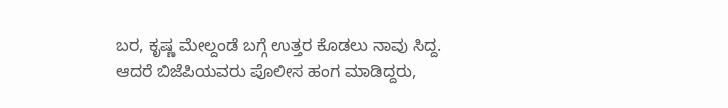ಬರ, ಕೃಷ್ಣ ಮೇಲ್ದಂಡೆ ಬಗ್ಗೆ ‌ಉತ್ತರ ಕೊಡಲು ನಾವು ಸಿದ್ದ. ಆದರೆ ಬಿಜೆಪಿಯವರು ಪೊಲೀಸ ಹಂಗ ಮಾಡಿದ್ದರು,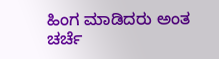ಹಿಂಗ ಮಾಡಿದರು ಅಂತ ಚರ್ಚೆ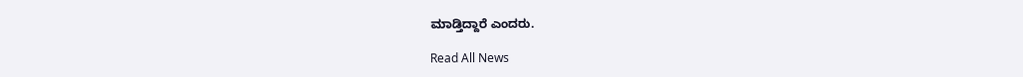ಮಾಡ್ತಿದ್ದಾರೆ ಎಂದರು.

Read All News